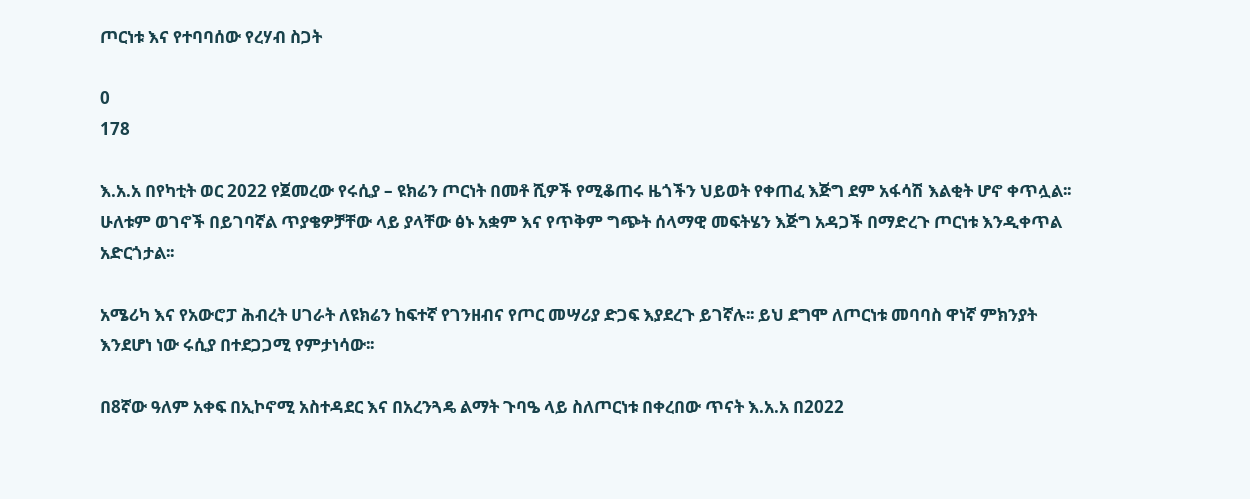ጦርነቱ እና የተባባሰው የረሃብ ስጋት

0
178

እ.አ.አ በየካቲት ወር 2022 የጀመረው የሩሲያ – ዩክሬን ጦርነት በመቶ ሺዎች የሚቆጠሩ ዜጎችን ህይወት የቀጠፈ እጅግ ደም አፋሳሽ እልቂት ሆኖ ቀጥሏል፡፡ ሁለቱም ወገኖች በይገባኛል ጥያቄዎቻቸው ላይ ያላቸው ፅኑ አቋም እና የጥቅም ግጭት ሰላማዊ መፍትሄን እጅግ አዳጋች በማድረጉ ጦርነቱ እንዲቀጥል አድርጎታል፡፡

አሜሪካ እና የአውሮፓ ሕብረት ሀገራት ለዩክሬን ከፍተኛ የገንዘብና የጦር መሣሪያ ድጋፍ እያደረጉ ይገኛሉ፡፡ ይህ ደግሞ ለጦርነቱ መባባስ ዋነኛ ምክንያት እንደሆነ ነው ሩሲያ በተደጋጋሚ የምታነሳው፡፡

በ8ኛው ዓለም አቀፍ በኢኮኖሚ አስተዳደር እና በአረንጓዴ ልማት ጉባዔ ላይ ስለጦርነቱ በቀረበው ጥናት እ.አ.አ በ2022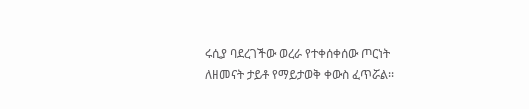ሩሲያ ባደረገችው ወረራ የተቀሰቀሰው ጦርነት ለዘመናት ታይቶ የማይታወቅ ቀውስ ፈጥሯል፡፡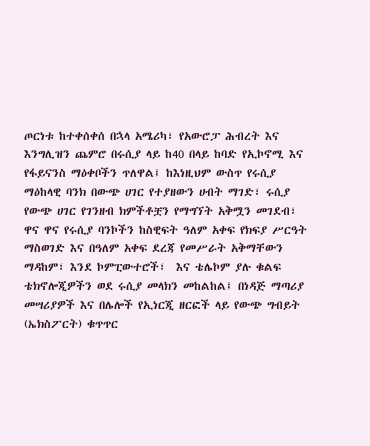ጦርነቱ ከተቀሰቀሰ በኋላ አሜሪካ፣ የአውሮፓ ሕብረት እና እንግሊዝን ጨምሮ በሩሲያ ላይ ከ40 በላይ ከባድ የኢኮኖሚ እና የፋይናንስ ማዕቀቦችን ጥለዋል፤ ከእነዚህም ውስጥ የሩሲያ ማዕከላዊ ባንክ በውጭ ሀገር የተያዘውን ሀብት ማገድ፣ ሩሲያ የውጭ ሀገር የገንዘብ ክምችቶቿን የማግኘት አቅሟን መገደብ፣ ዋና ዋና የሩሲያ ባንኮችን ከስዊፍት ዓለም አቀፍ የክፍያ ሥርዓት ማስወገድ እና በዓለም አቀፍ ደረጃ የመሥራት አቅማቸውን ማዳከም፣ እንደ ኮምፒውተሮች፣  እና ቴሌኮም ያሉ ቁልፍ ቴክኖሎጂዎችን ወደ ሩሲያ መላክን መከልከል፤ በነዳጅ ማጣሪያ መሣሪያዎች እና በሌሎች የኢነርጂ ዘርፎች ላይ የውጭ ግብይት (ኤክስፖርት) ቁጥጥር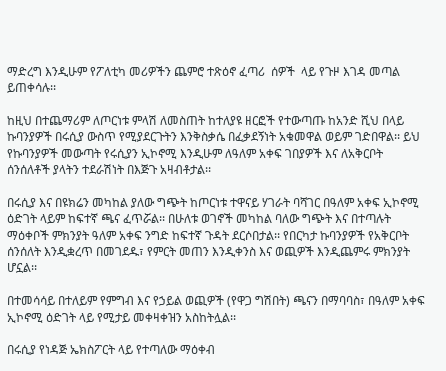ማድረግ እንዲሁም የፖለቲካ መሪዎችን ጨምሮ ተጽዕኖ ፈጣሪ  ሰዎች  ላይ የጉዞ እገዳ መጣል ይጠቀሳሉ፡፡

ከዚህ በተጨማሪም ለጦርነቱ ምላሽ ለመስጠት ከተለያዩ ዘርፎች የተውጣጡ ከአንድ ሺህ በላይ ኩባንያዎች በሩሲያ ውስጥ የሚያደርጉትን እንቅስቃሴ በፈቃደኝነት አቁመዋል ወይም ገድበዋል፡፡ ይህ የኩባንያዎች መውጣት የሩሲያን ኢኮኖሚ እንዲሁም ለዓለም አቀፍ ገበያዎች እና ለአቅርቦት ሰንሰለቶች ያላትን ተደራሽነት በእጅጉ አዛብቶታል፡፡

በሩሲያ እና በዩክሬን መካከል ያለው ግጭት ከጦርነቱ ተዋናይ ሃገራት ባሻገር በዓለም አቀፍ ኢኮኖሚ ዕድገት ላይም ከፍተኛ ጫና ፈጥሯል፡፡ በሁለቱ ወገኖች መካከል ባለው ግጭት እና በተጣሉት ማዕቀቦች ምክንያት ዓለም አቀፍ ንግድ ከፍተኛ ጉዳት ደርሶበታል፡፡ የበርካታ ኩባንያዎች የአቅርቦት ሰንሰለት እንዲቋረጥ በመገደዱ፣ የምርት መጠን እንዲቀንስ እና ወጪዎች እንዲጨምሩ ምክንያት ሆኗል፡፡

በተመሳሳይ በተለይም የምግብ እና የኃይል ወጪዎች (የዋጋ ግሽበት) ጫናን በማባባስ፣ በዓለም አቀፍ ኢኮኖሚ ዕድገት ላይ የሚታይ መቀዛቀዝን አስከትሏል፡፡

በሩሲያ የነዳጅ ኤክስፖርት ላይ የተጣለው ማዕቀብ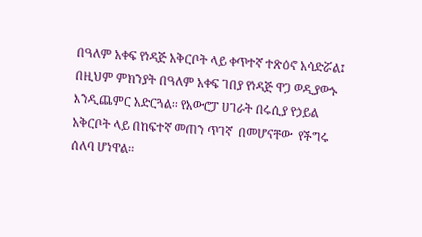በዓለም አቀፍ የነዳጅ አቅርቦት ላይ ቀጥተኛ ተጽዕኖ አሳድሯል፤ በዚህም ምክንያት በዓለም አቀፍ ገበያ የነዳጅ ዋጋ ወዲያውኑ እንዲጨምር አድርጓል፡፡ የአውሮፓ ሀገራት በሩሲያ የኃይል አቅርቦት ላይ በከፍተኛ መጠን ጥገኛ  በመሆናቸው  የችግሩ ሰለባ ሆነዋል፡፡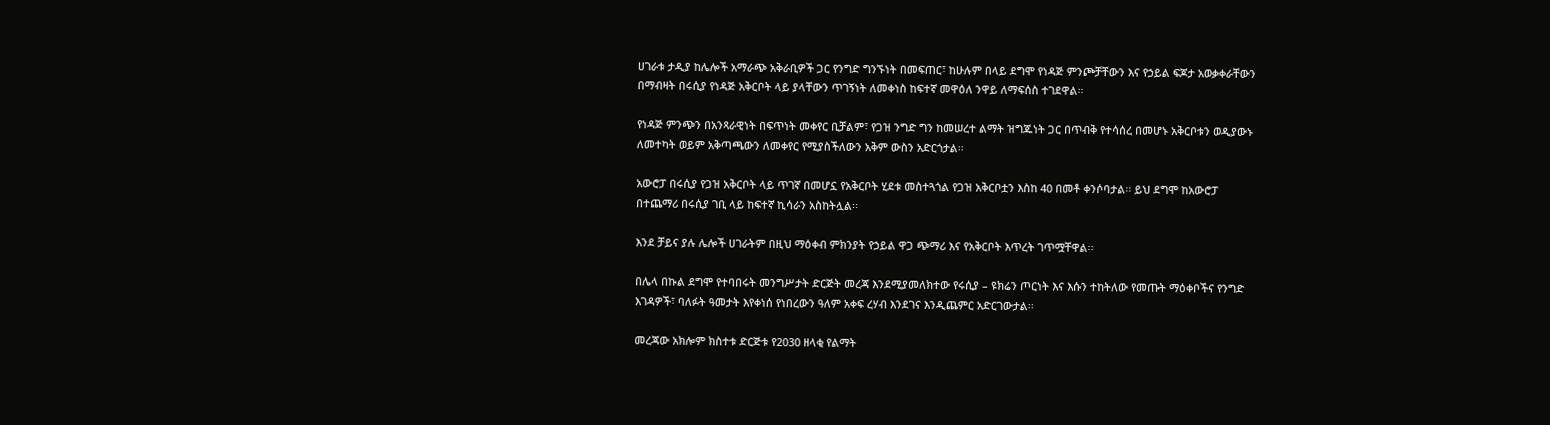ሀገራቱ ታዲያ ከሌሎች አማራጭ አቅራቢዎች ጋር የንግድ ግንኙነት በመፍጠር፣ ከሁሉም በላይ ደግሞ የነዳጅ ምንጮቻቸውን እና የኃይል ፍጆታ አወቃቀራቸውን በማብዛት በሩሲያ የነዳጅ አቅርቦት ላይ ያላቸውን ጥገኝነት ለመቀነስ ከፍተኛ መዋዕለ ንዋይ ለማፍሰስ ተገደዋል፡፡

የነዳጅ ምንጭን በአንጻራዊነት በፍጥነት መቀየር ቢቻልም፣ የጋዝ ንግድ ግን ከመሠረተ ልማት ዝግጁነት ጋር በጥብቅ የተሳሰረ በመሆኑ አቅርቦቱን ወዲያውኑ ለመተካት ወይም አቅጣጫውን ለመቀየር የሚያስችለውን አቅም ውስን አድርጎታል፡፡

አውሮፓ በሩሲያ የጋዝ አቅርቦት ላይ ጥገኛ በመሆኗ የአቅርቦት ሂደቱ መስተጓጎል የጋዝ አቅርቦቷን እስከ 40 በመቶ ቀንሶባታል፡፡ ይህ ደግሞ ከአውሮፓ በተጨማሪ በሩሲያ ገቢ ላይ ከፍተኛ ኪሳራን አስከትሏል፡፡

እንደ ቻይና ያሉ ሌሎች ሀገራትም በዚህ ማዕቀብ ምክንያት የኃይል ዋጋ ጭማሪ እና የአቅርቦት እጥረት ገጥሟቸዋል፡፡

በሌላ በኩል ደግሞ የተባበሩት መንግሥታት ድርጅት መረጃ እንደሚያመለክተው የሩሲያ – ዩክሬን ጦርነት እና እሱን ተከትለው የመጡት ማዕቀቦችና የንግድ እገዳዎች፣ ባለፉት ዓመታት እየቀነሰ የነበረውን ዓለም አቀፍ ረሃብ እንደገና እንዲጨምር አድርገውታል፡፡

መረጃው አክሎም ክስተቱ ድርጅቱ የ2030 ዘላቂ የልማት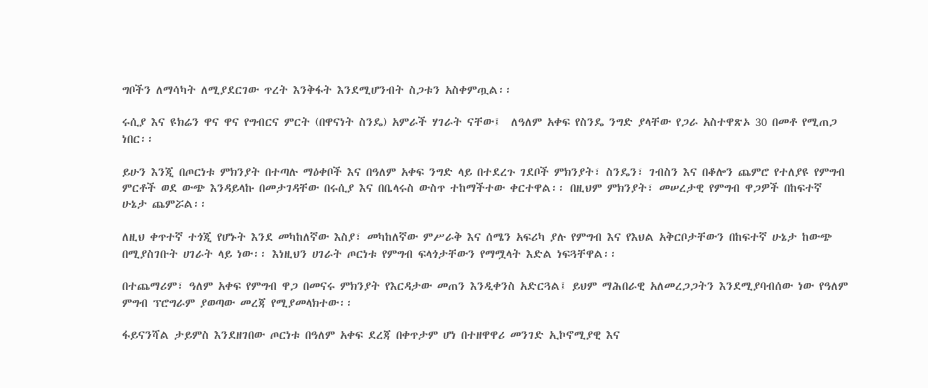ግቦችን ለማሳካት ለሚያደርገው ጥረት እንቅፋት እንደሚሆንብት ስጋቱን አስቀምጧል፡፡

ሩሲያ እና ዩክሬን ዋና ዋና የግብርና ምርት (በዋናነት ስንዴ) አምራች ሃገራት ናቸው፤  ለዓለም አቀፍ የስንዴ ንግድ ያላቸው የጋራ አስተዋጽኦ 30 በመቶ የሚጠጋ ነበር፡፡

ይሁን እንጂ በጦርነቱ ምክንያት በተጣሉ ማዕቀቦች እና በዓለም አቀፍ ንግድ ላይ በተደረጉ ገደቦች ምክንያት፣ ስንዴን፣ ገብስን እና በቆሎን ጨምሮ የተለያዩ የምግብ ምርቶች ወደ ውጭ እንዳይላኩ በመታገዳቸው በሩሲያ እና በቤላሩስ ውስጥ ተከማችተው ቀርተዋል፡፡ በዚህም ምክንያት፣ መሠረታዊ የምግብ ዋጋዎች በከፍተኛ ሁኔታ ጨምሯል፡፡

ለዚህ ቀጥተኛ ተጎጂ የሆኑት እንደ መካከለኛው እስያ፣ መካከለኛው ምሥራቅ እና ሰሜን አፍሪካ ያሉ የምግብ እና የእህል አቅርቦታቸውን በከፍተኛ ሁኔታ ከውጭ በሚያስገቡት ሀገራት ላይ ነው፡፡ እነዚህን ሀገራት ጦርነቱ የምግብ ፍላጎታቸውን የማሟላት እድል ነፍጓቸዋል፡፡

በተጨማሪም፣ ዓለም አቀፍ የምግብ ዋጋ በመናሩ ምክንያት የእርዳታው መጠን እንዲቀንስ አድርጓል፤ ይህም ማሕበራዊ አለመረጋጋትን እንደሚያባብሰው ነው የዓለም ምግብ ፕሮግራም ያወጣው መረጃ የሚያመላክተው፡፡

ፋይናንሻል ታይምስ እንደዘገበው ጦርነቱ በዓለም አቀፍ ደረጃ በቀጥታም ሆነ በተዘዋዋሪ መንገድ ኢኮኖሚያዊ እና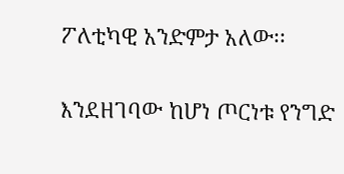ፖለቲካዊ አንድምታ አለው፡፡

እንደዘገባው ከሆነ ጦርነቱ የንግድ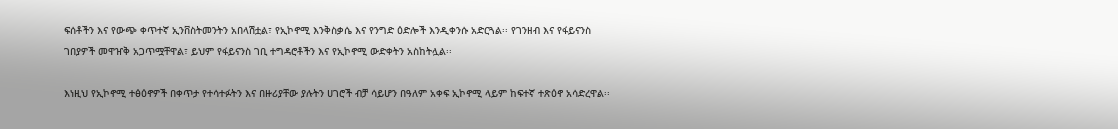ፍሰቶችን እና የውጭ ቀጥተኛ ኢንቨስትመንትን አበላሽቷል፣ የኢኮኖሚ እንቅስቃሴ እና የንግድ ዕድሎች እንዲቀንሱ አድርጓል፡፡ የገንዘብ እና የፋይናንስ ገበያዎች መዋዠቅ አጋጥሟቸዋል፣ ይህም የፋይናንስ ገቢ ተግዳሮቶችን እና የኢኮኖሚ ውድቀትን አስከትሏል፡፡

እነዚህ የኢኮኖሚ ተፅዕኖዎች በቀጥታ የተሳተፉትን እና በዙሪያቸው ያሉትን ሀገሮች ብቻ ሳይሆን በዓለም አቀፍ ኢኮኖሚ ላይም ከፍተኛ ተጽዕኖ አሳድረዋል፡፡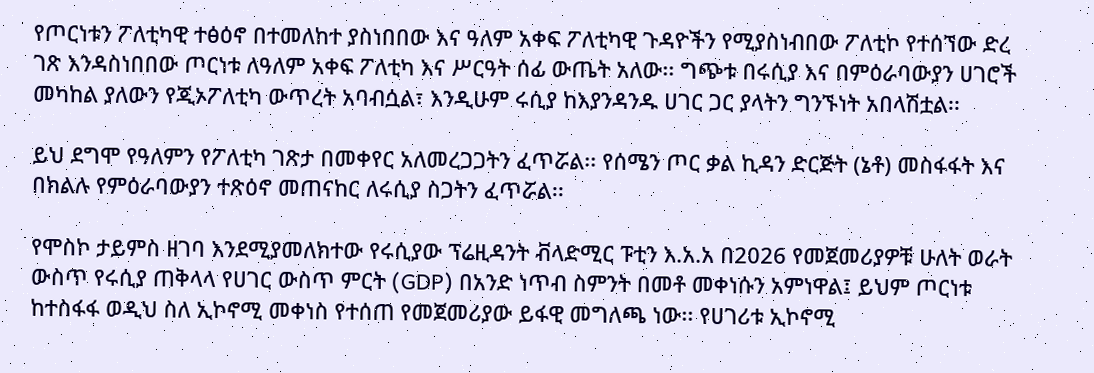የጦርነቱን ፖለቲካዊ ተፅዕኖ በተመለከተ ያስነበበው እና ዓለም አቀፍ ፖለቲካዊ ጉዳዮችን የሚያስነብበው ፖለቲኮ የተሰኘው ድረ ገጽ እንዳስነበበው ጦርነቱ ለዓለም አቀፍ ፖለቲካ እና ሥርዓት ሰፊ ውጤት አለው፡፡ ግጭቱ በሩሲያ እና በምዕራባውያን ሀገሮች መካከል ያለውን የጂኦፖለቲካ ውጥረት አባብሷል፣ እንዲሁም ሩሲያ ከእያንዳንዱ ሀገር ጋር ያላትን ግንኙነት አበላሽቷል፡፡

ይህ ደግሞ የዓለምን የፖለቲካ ገጽታ በመቀየር አለመረጋጋትን ፈጥሯል፡፡ የሰሜን ጦር ቃል ኪዳን ድርጅት (ኔቶ) መስፋፋት እና በክልሉ የምዕራባውያን ተጽዕኖ መጠናከር ለሩሲያ ስጋትን ፈጥሯል፡፡

የሞስኮ ታይምስ ዘገባ እንደሚያመለክተው የሩሲያው ፕሬዚዳንት ቭላድሚር ፑቲን እ.አ.አ በ2026 የመጀመሪያዎቹ ሁለት ወራት ውስጥ የሩሲያ ጠቅላላ የሀገር ውስጥ ምርት (GDP) በአንድ ነጥብ ስምንት በመቶ መቀነሱን አምነዋል፤ ይህም ጦርነቱ ከተስፋፋ ወዲህ ስለ ኢኮኖሚ መቀነስ የተሰጠ የመጀመሪያው ይፋዊ መግለጫ ነው፡፡ የሀገሪቱ ኢኮኖሚ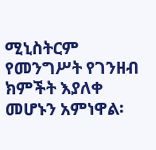ሚኒስትርም የመንግሥት የገንዘብ ክምችት እያለቀ መሆኑን አምነዋል፡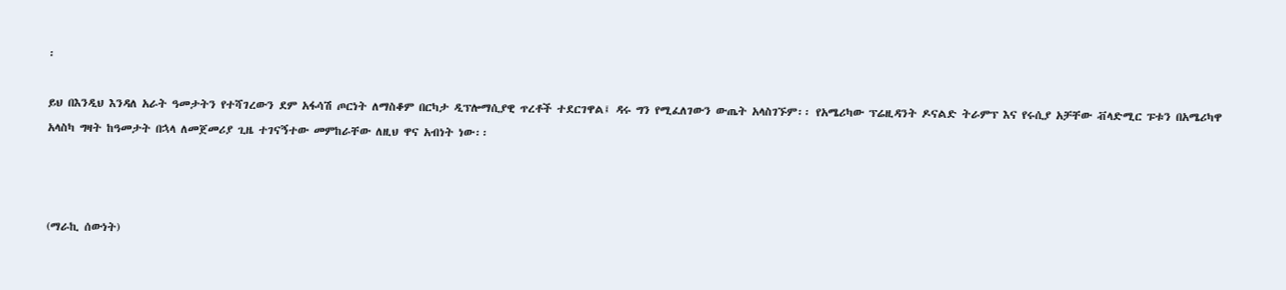፡

ይህ በእንዲህ እንዳለ አራት ዓመታትን የተሻገረውን ደም አፋሳሽ ጦርነት ለማስቆም በርካታ ዲፕሎማሲያዊ ጥረቶች ተደርገዋል፤ ዳሩ ግን የሚፈለገውን ውጤት አላስገኙም፡፡ የአሜሪካው ፕሬዚዳንት ዶናልድ ትራምፕ እና የሩሲያ አቻቸው ቭላድሚር ፑቱን በአሜሪካዋ አላስካ ግዛት ከዓመታት በኋላ ለመጀመሪያ ጊዜ ተገናኝተው መምከራቸው ለዚህ ዋና አብነት ነው፡፡



(ማራኪ ሰውነት)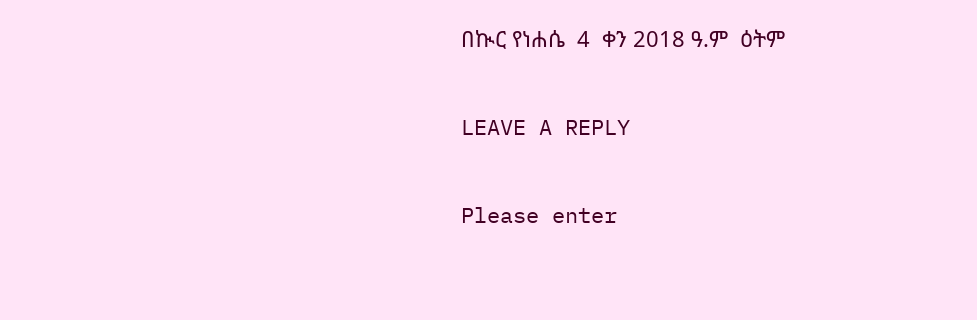በኲር የነሐሴ  4  ቀን 2018 ዓ.ም  ዕትም

LEAVE A REPLY

Please enter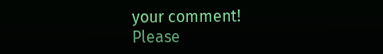your comment!
Please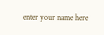enter your name here